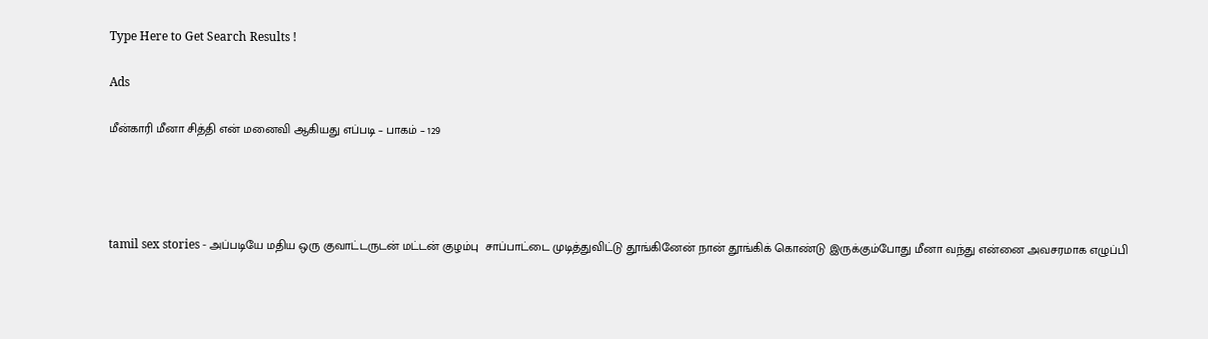Type Here to Get Search Results !

Ads

மீன்காரி மீனா சித்தி என் மனைவி ஆகியது எப்படி – பாகம் – 129




tamil sex stories - அப்படியே மதிய ஒரு குவாட்டருடன் மட்டன் குழம்பு  சாப்பாட்டை முடித்துவிட்டு தூங்கினேன் நான் தூங்கிக் கொண்டு இருக்கும்போது மீனா வந்து என்னை அவசரமாக எழுப்பி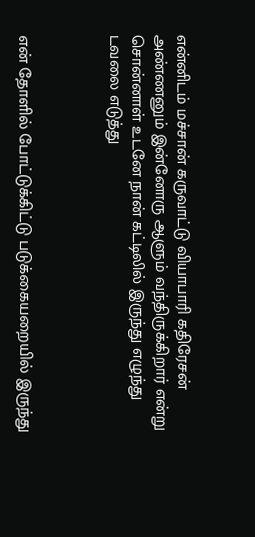என்னிடம் மச்சான் கருவாட்டு வியாபாரி கதிரேசன் அண்ணனும் இன்னோரு ஆளும் வந்திருக்கிறார் என்று சொன்னாள் உடனே நான் கட்டிலில் இருந்து எழுந்து  டவலை எடுத்து



என் தோளில் போட்டுக்கிட்டு படுக்கையறையில் இருந்து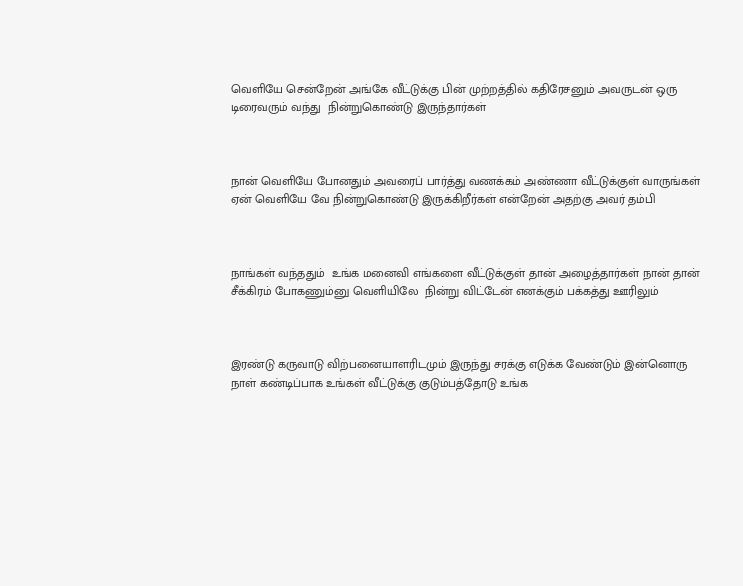வெளியே சென்றேன் அங்கே வீட்டுக்கு பின் முற்றத்தில் கதிரேசனும் அவருடன் ஒரு டிரைவரும் வந்து  நின்றுகொண்டு இருந்தார்கள்



நான் வெளியே போனதும் அவரைப் பார்த்து வணக்கம் அண்ணா வீட்டுக்குள் வாருங்கள் ஏன் வெளியே வே நின்றுகொண்டு இருக்கிறீர்கள் என்றேன் அதற்கு அவர் தம்பி



நாங்கள் வந்ததும்  உங்க மனைவி எங்களை வீட்டுக்குள் தான் அழைத்தார்கள் நான் தான் சீக்கிரம் போகணும்னு வெளியிலே  நின்று விட்டேன் எனக்கும் பக்கத்து ஊரிலும்



இரண்டு கருவாடு விற்பனையாளரிடமும் இருந்து சரக்கு எடுக்க வேண்டும் இன்னொரு நாள் கண்டிப்பாக உங்கள் வீட்டுக்கு குடும்பத்தோடு உங்க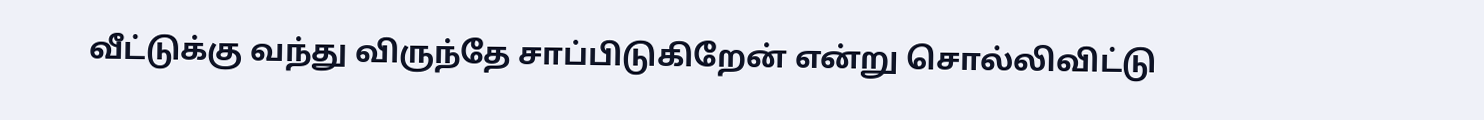வீட்டுக்கு வந்து விருந்தே சாப்பிடுகிறேன் என்று சொல்லிவிட்டு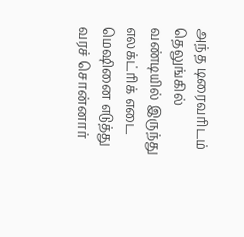அந்த டிரைவரிடம் தெலுங்கில் வண்டியில் இருந்து எலக்ட்ரிக் எடை மெஷினை எடுத்து வரச் சொன்னார்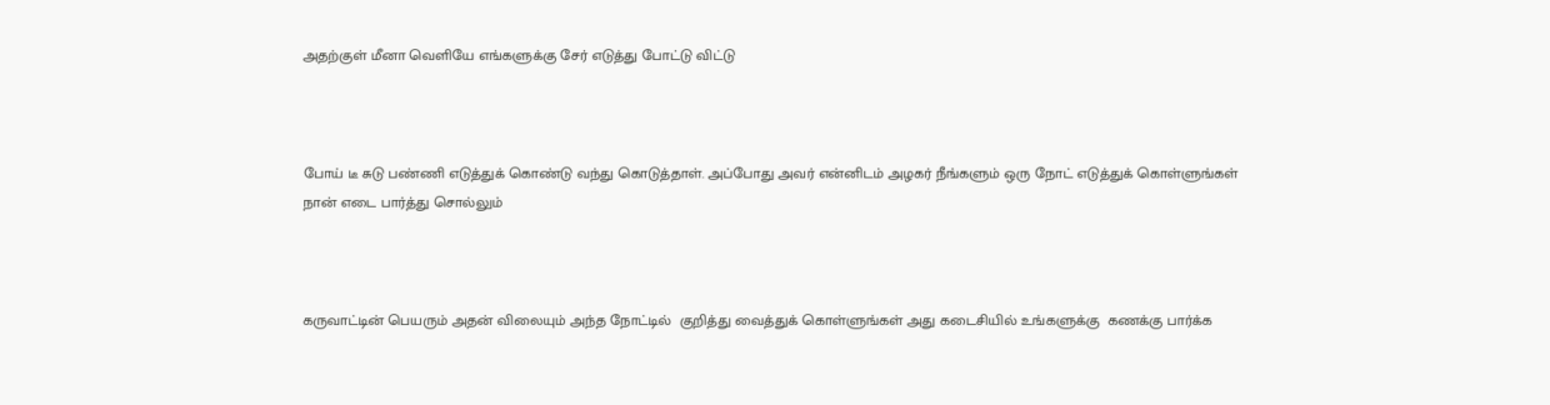அதற்குள் மீனா வெளியே எங்களுக்கு சேர் எடுத்து போட்டு விட்டு



போய் டீ சுடு பண்ணி எடுத்துக் கொண்டு வந்து கொடுத்தாள். அப்போது அவர் என்னிடம் அழகர் நீங்களும் ஒரு நோட் எடுத்துக் கொள்ளுங்கள் நான் எடை பார்த்து சொல்லும்



கருவாட்டின் பெயரும் அதன் விலையும் அந்த நோட்டில்  குறித்து வைத்துக் கொள்ளுங்கள் அது கடைசியில் உங்களுக்கு  கணக்கு பார்க்க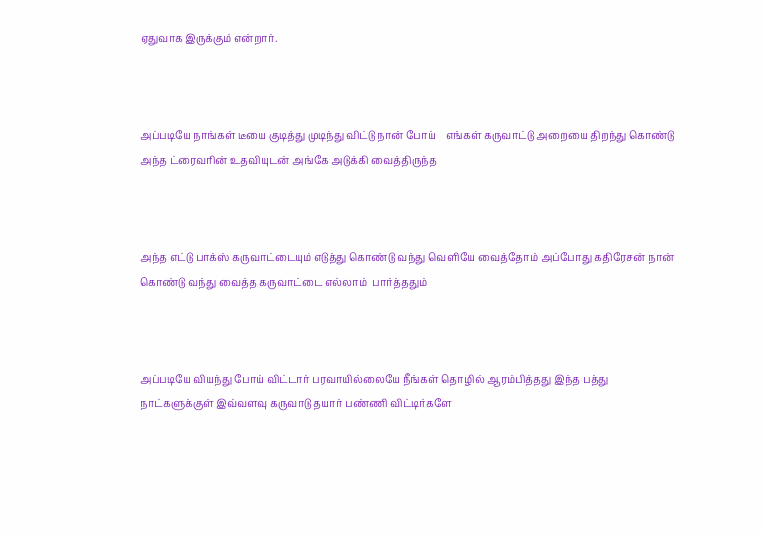ஏதுவாக இருக்கும் என்றார்.



அப்படியே நாங்கள் டீயை குடித்து முடிந்து விட்டு நான் போய்    எங்கள் கருவாட்டு அறையை திறந்து கொண்டு அந்த ட்ரைவரின் உதவியுடன் அங்கே அடுக்கி வைத்திருந்த



அந்த எட்டு பாக்ஸ் கருவாட்டையும் எடுத்து கொண்டு வந்து வெளியே வைத்தோம் அப்போது கதிரேசன் நான் கொண்டு வந்து வைத்த கருவாட்டை எல்லாம்  பார்த்ததும்



அப்படியே வியந்து போய் விட்டார் பரவாயில்லையே நீங்கள் தொழில் ஆரம்பித்தது இந்த பத்து நாட்களுக்குள் இவ்வளவு கருவாடு தயார் பண்ணி விட்டிர்களே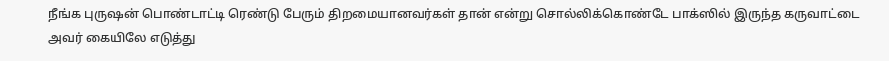நீங்க புருஷன் பொண்டாட்டி ரெண்டு பேரும் திறமையானவர்கள் தான் என்று சொல்லிக்கொண்டே பாக்ஸில் இருந்த கருவாட்டை அவர் கையிலே எடுத்து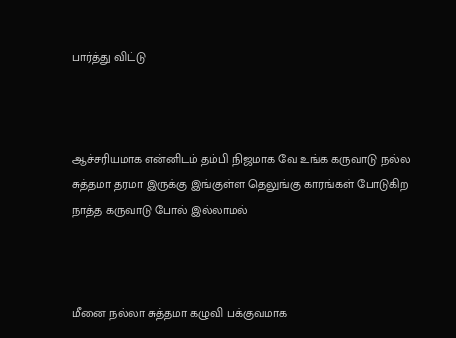பார்த்து விட்டு



ஆச்சரியமாக என்னிடம் தம்பி நிஜமாக வே உங்க கருவாடு நல்ல சுத்தமா தரமா இருக்கு இங்குள்ள தெலுங்கு காரங்கள் போடுகிற நாத்த கருவாடு போல் இல்லாமல்



மீனை நல்லா சுத்தமா கழுவி பக்குவமாக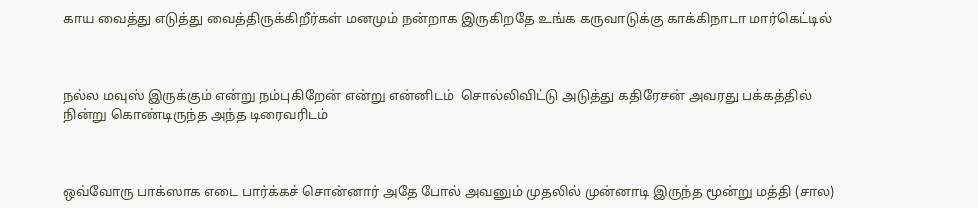காய வைத்து எடுத்து வைத்திருக்கிறீர்கள் மனமும் நன்றாக இருகிறதே உங்க கருவாடுக்கு காக்கிநாடா மார்கெட்டில்



நல்ல மவுஸ் இருக்கும் என்று நம்புகிறேன் என்று என்னிடம்  சொல்லிவிட்டு அடுத்து கதிரேசன் அவரது பக்கத்தில் நின்று கொண்டிருந்த அந்த டிரைவரிடம்



ஒவ்வோரு பாக்ஸாக எடை பார்க்கச் சொன்னார் அதே போல் அவனும் முதலில் முன்னாடி இருந்த மூன்று மத்தி (சால)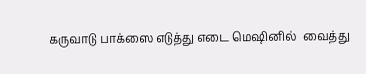கருவாடு பாக்ஸை எடுத்து எடை மெஷினில்  வைத்து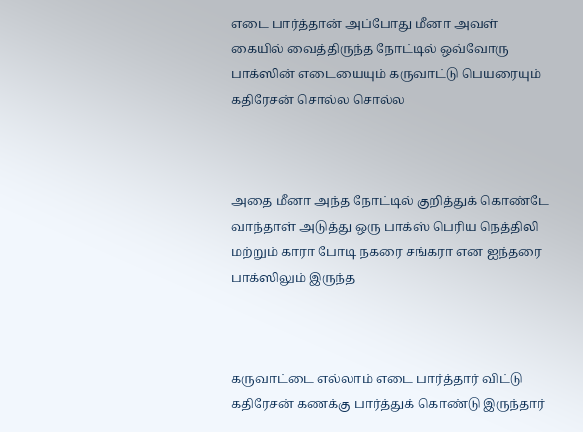எடை பார்த்தான் அப்போது மீனா அவள் கையில் வைத்திருந்த நோட்டில் ஒவ்வோரு பாக்ஸின் எடையையும் கருவாட்டு பெயரையும் கதிரேசன் சொல்ல சொல்ல



அதை மீனா அந்த நோட்டில் குறித்துக் கொண்டே வாந்தாள் அடுத்து ஒரு பாக்ஸ் பெரிய நெத்திலி மற்றும் காரா போடி நகரை சங்கரா என ஐந்தரை பாக்ஸிலும் இருந்த



கருவாட்டை எல்லாம் எடை பார்த்தார் விட்டு கதிரேசன் கணக்கு பார்த்துக் கொண்டு இருந்தார்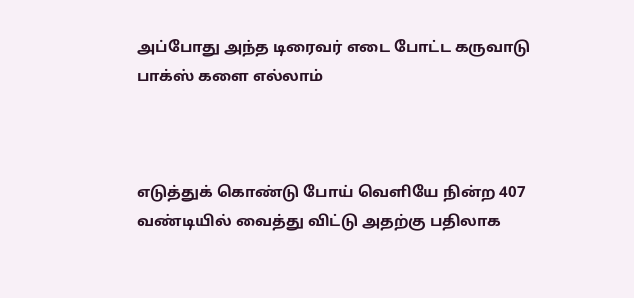அப்போது அந்த டிரைவர் எடை போட்ட கருவாடு பாக்ஸ் களை எல்லாம்



எடுத்துக் கொண்டு போய் வெளியே நின்ற 407 வண்டியில் வைத்து விட்டு அதற்கு பதிலாக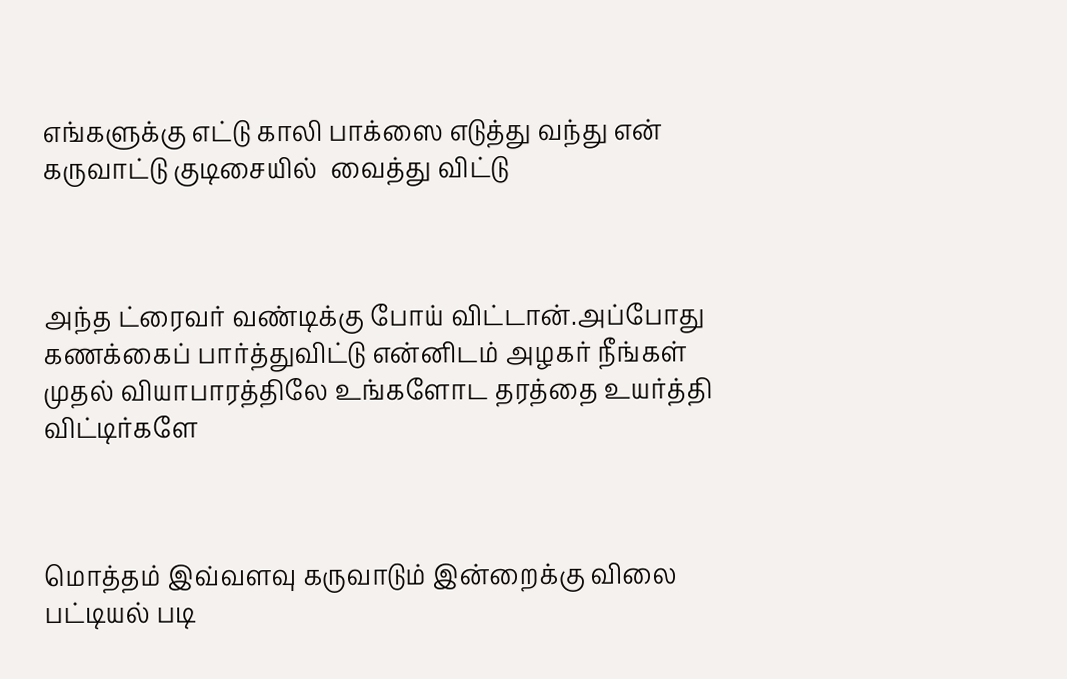எங்களுக்கு எட்டு காலி பாக்ஸை எடுத்து வந்து என் கருவாட்டு குடிசையில்  வைத்து விட்டு



அந்த ட்ரைவர் வண்டிக்கு போய் விட்டான்.அப்போது கணக்கைப் பார்த்துவிட்டு என்னிடம் அழகர் நீங்கள் முதல் வியாபாரத்திலே உங்களோட தரத்தை உயர்த்தி விட்டிர்களே



மொத்தம் இவ்வளவு கருவாடும் இன்றைக்கு விலை பட்டியல் படி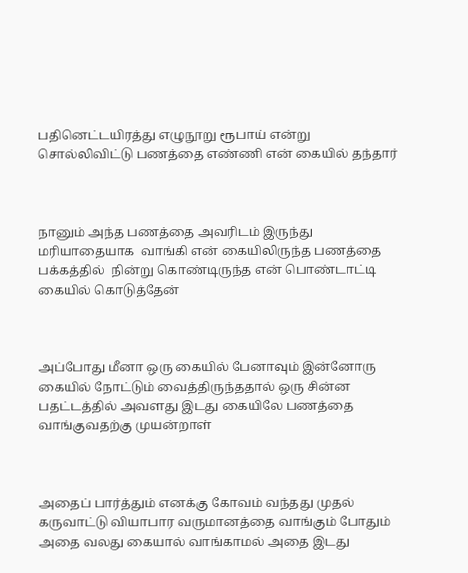பதினெட்டயிரத்து எழுநூறு ரூபாய் என்று சொல்லிவிட்டு பணத்தை எண்ணி என் கையில் தந்தார்



நானும் அந்த பணத்தை அவரிடம் இருந்து மரியாதையாக  வாங்கி என் கையிலிருந்த பணத்தை பக்கத்தில்  நின்று கொண்டிருந்த என் பொண்டாட்டி கையில் கொடுத்தேன்



அப்போது மீனா ஒரு கையில் பேனாவும் இன்னோரு கையில் நோட்டும் வைத்திருந்ததால் ஒரு சின்ன  பதட்டத்தில் அவளது இடது கையிலே பணத்தை வாங்குவதற்கு முயன்றாள்



அதைப் பார்த்தும் எனக்கு கோவம் வந்தது முதல் கருவாட்டு வியாபார வருமானத்தை வாங்கும் போதும் அதை வலது கையால் வாங்காமல் அதை இடது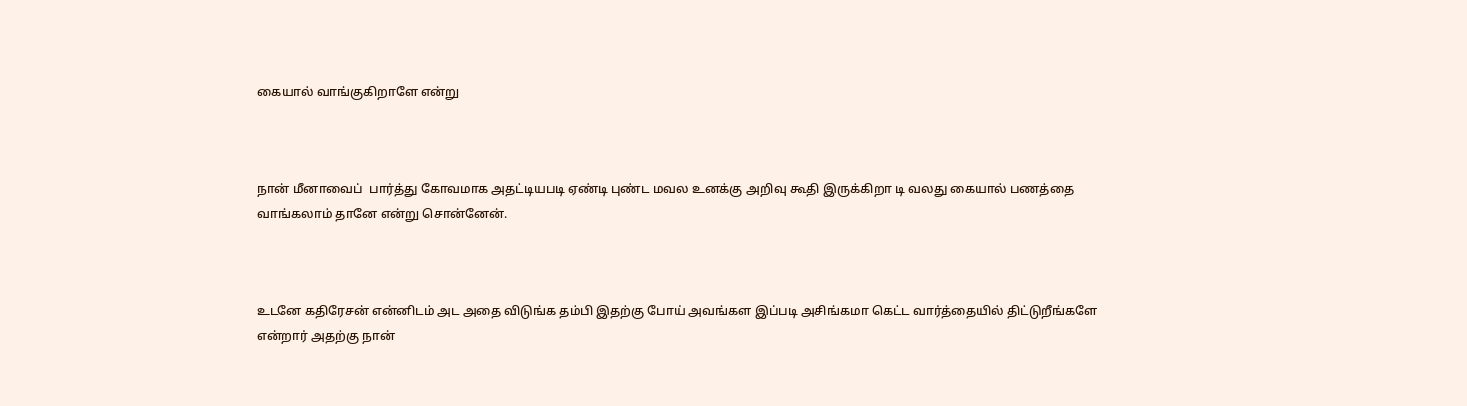கையால் வாங்குகிறாளே என்று



நான் மீனாவைப்  பார்த்து கோவமாக அதட்டியபடி ஏண்டி புண்ட மவல உனக்கு அறிவு கூதி இருக்கிறா டி வலது கையால் பணத்தை வாங்கலாம் தானே என்று சொன்னேன்.



உடனே கதிரேசன் என்னிடம் அட அதை விடுங்க தம்பி இதற்கு போய் அவங்கள இப்படி அசிங்கமா கெட்ட வார்த்தையில் திட்டுறீங்களே என்றார் அதற்கு நான்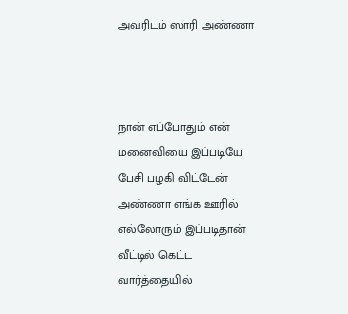அவரிடம் ஸாரி அண்ணா



நான் எப்போதும் என் மனைவியை இப்படியே பேசி பழகி விட்டேன் அண்ணா எங்க ஊரில் எல்லோரும் இப்படிதான் வீட்டில் கெட்ட வார்த்தையில்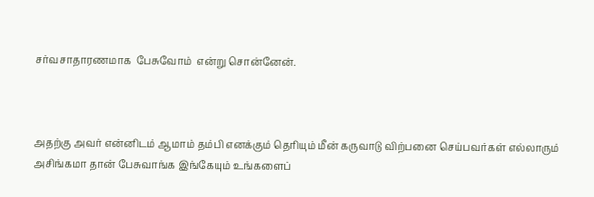சர்வசாதாரணமாக  பேசுவோம்  என்று சொன்னேன்.



அதற்கு அவர் என்னிடம் ஆமாம் தம்பி எனக்கும் தெரியும் மீன் கருவாடு விற்பனை செய்பவர்கள் எல்லாரும் அசிங்கமா தான் பேசுவாங்க இங்கேயும் உங்களைப்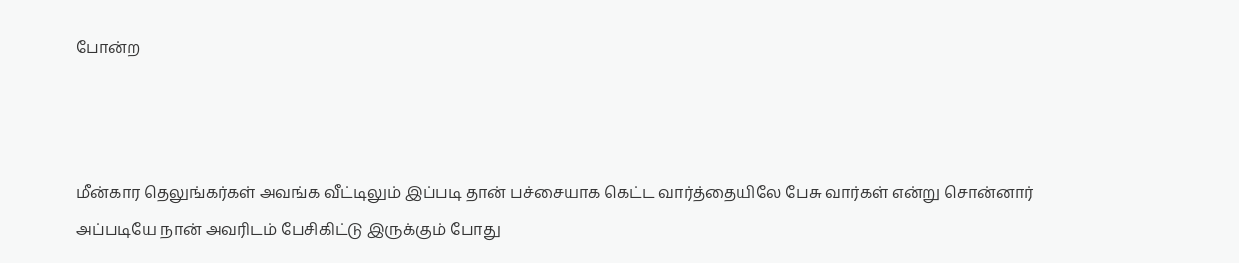போன்ற



மீன்கார தெலுங்கர்கள் அவங்க வீட்டிலும் இப்படி தான் பச்சையாக கெட்ட வார்த்தையிலே பேசு வார்கள் என்று சொன்னார் அப்படியே நான் அவரிடம் பேசிகிட்டு இருக்கும் போது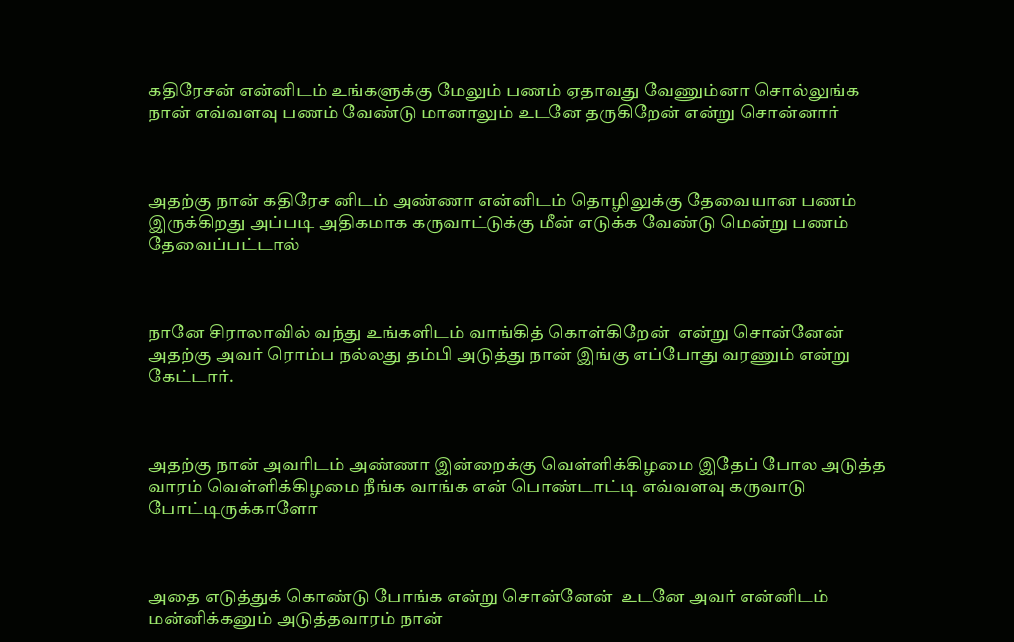கதிரேசன் என்னிடம் உங்களுக்கு மேலும் பணம் ஏதாவது வேணும்னா சொல்லுங்க நான் எவ்வளவு பணம் வேண்டு மானாலும் உடனே தருகிறேன் என்று சொன்னார்



அதற்கு நான் கதிரேச னிடம் அண்ணா என்னிடம் தொழிலுக்கு தேவையான பணம் இருக்கிறது அப்படி அதிகமாக கருவாட்டுக்கு மீன் எடுக்க வேண்டு மென்று பணம் தேவைப்பட்டால்



நானே சிராலாவில் வந்து உங்களிடம் வாங்கித் கொள்கிறேன்  என்று சொன்னேன் அதற்கு அவர் ரொம்ப நல்லது தம்பி அடுத்து நான் இங்கு எப்போது வரணும் என்று கேட்டார்.



அதற்கு நான் அவரிடம் அண்ணா இன்றைக்கு வெள்ளிக்கிழமை இதேப் போல அடுத்த வாரம் வெள்ளிக்கிழமை நீங்க வாங்க என் பொண்டாட்டி எவ்வளவு கருவாடு போட்டிருக்காளோ



அதை எடுத்துக் கொண்டு போங்க என்று சொன்னேன்  உடனே அவர் என்னிடம் மன்னிக்கனும் அடுத்தவாரம் நான்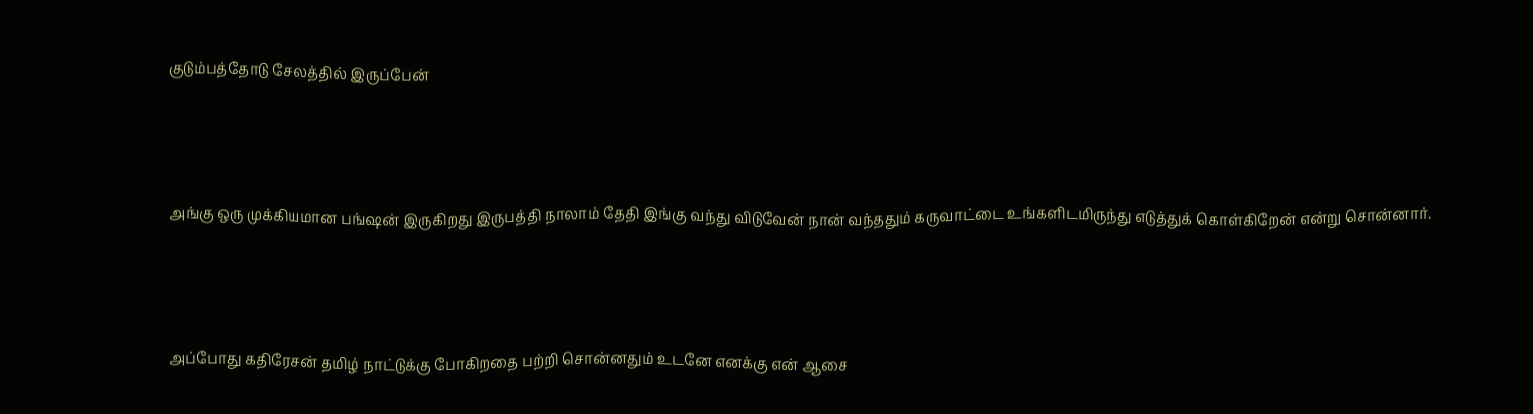குடும்பத்தோடு சேலத்தில் இருப்பேன்



அங்கு ஒரு முக்கியமான பங்ஷன் இருகிறது இருபத்தி நாலாம் தேதி இங்கு வந்து விடுவேன் நான் வந்ததும் கருவாட்டை உங்களிடமிருந்து எடுத்துக் கொள்கிறேன் என்று சொன்னார்.



அப்போது கதிரேசன் தமிழ் நாட்டுக்கு போகிறதை பற்றி சொன்னதும் உடனே எனக்கு என் ஆசை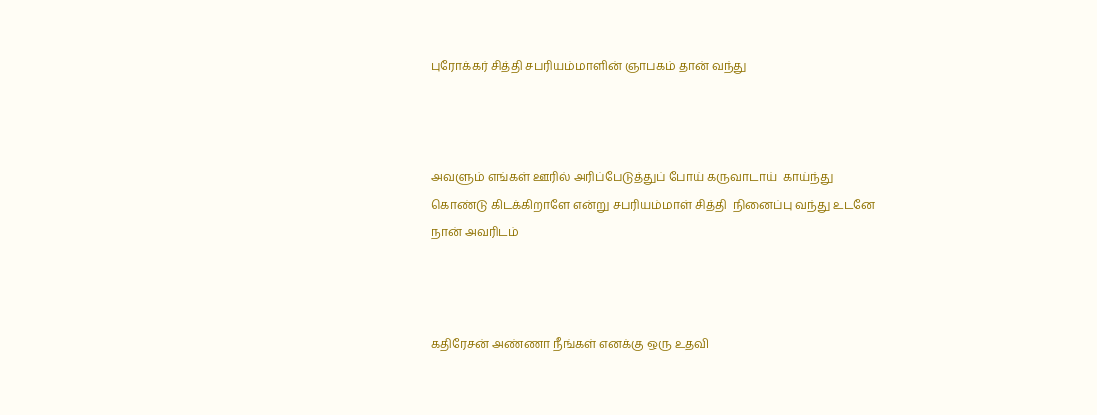புரோக்கர் சித்தி சபரியம்மாளின் ஞாபகம் தான் வந்து



அவளும் எங்கள் ஊரில் அரிப்பேடுத்துப் போய் கருவாடாய்  காய்ந்து கொண்டு கிடக்கிறாளே என்று சபரியம்மாள் சித்தி  நினைப்பு வந்து உடனே நான் அவரிடம்



கதிரேசன் அண்ணா நீங்கள் எனக்கு ஒரு உதவி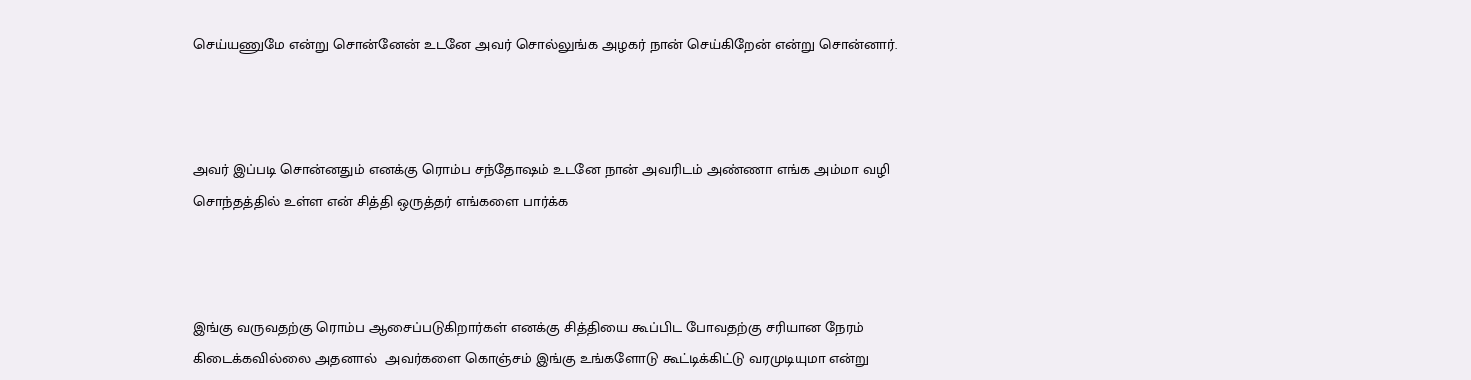செய்யணுமே என்று சொன்னேன் உடனே அவர் சொல்லுங்க அழகர் நான் செய்கிறேன் என்று சொன்னார்.



அவர் இப்படி சொன்னதும் எனக்கு ரொம்ப சந்தோஷம் உடனே நான் அவரிடம் அண்ணா எங்க அம்மா வழி சொந்தத்தில் உள்ள என் சித்தி ஒருத்தர் எங்களை பார்க்க



இங்கு வருவதற்கு ரொம்ப ஆசைப்படுகிறார்கள் எனக்கு சித்தியை கூப்பிட போவதற்கு சரியான நேரம் கிடைக்கவில்லை அதனால்  அவர்களை கொஞ்சம் இங்கு உங்களோடு கூட்டிக்கிட்டு வரமுடியுமா என்று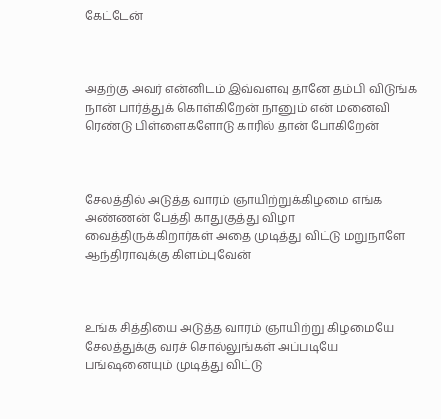கேட்டேன்



அதற்கு அவர் என்னிடம் இவ்வளவு தானே தம்பி விடுங்க நான் பார்த்துக் கொள்கிறேன் நானும் என் மனைவி ரெண்டு பிள்ளைகளோடு காரில் தான் போகிறேன்



சேலத்தில் அடுத்த வாரம் ஞாயிற்றுக்கிழமை எங்க அண்ணன் பேத்தி காதுகுத்து விழா வைத்திருக்கிறார்கள் அதை முடித்து விட்டு மறுநாளே ஆந்திராவுக்கு கிளம்புவேன்



உங்க சித்தியை அடுத்த வாரம் ஞாயிற்று கிழமையே சேலத்துக்கு வரச் சொல்லுங்கள் அப்படியே பங்ஷனையும் முடித்து விட்டு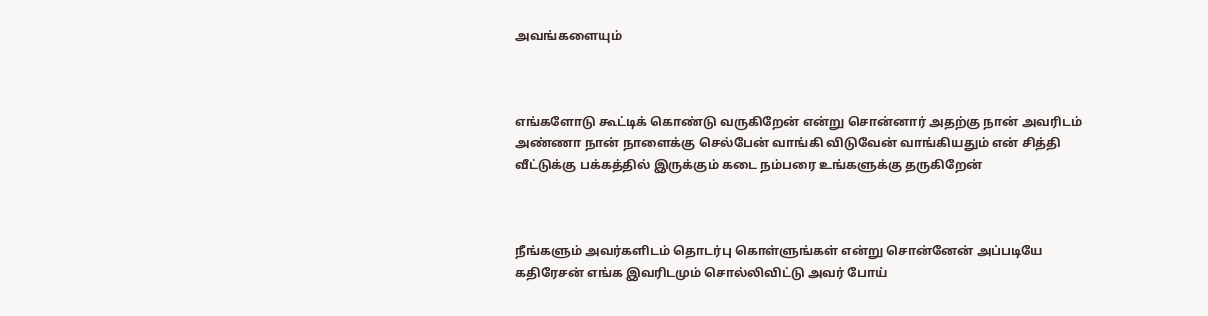அவங்களையும்



எங்களோடு கூட்டிக் கொண்டு வருகிறேன் என்று சொன்னார் அதற்கு நான் அவரிடம் அண்ணா நான் நாளைக்கு செல்பேன் வாங்கி விடுவேன் வாங்கியதும் என் சித்தி வீட்டுக்கு பக்கத்தில் இருக்கும் கடை நம்பரை உங்களுக்கு தருகிறேன்



நீங்களும் அவர்களிடம் தொடர்பு கொள்ளுங்கள் என்று சொன்னேன் அப்படியே கதிரேசன் எங்க இவரிடமும் சொல்லிவிட்டு அவர் போய்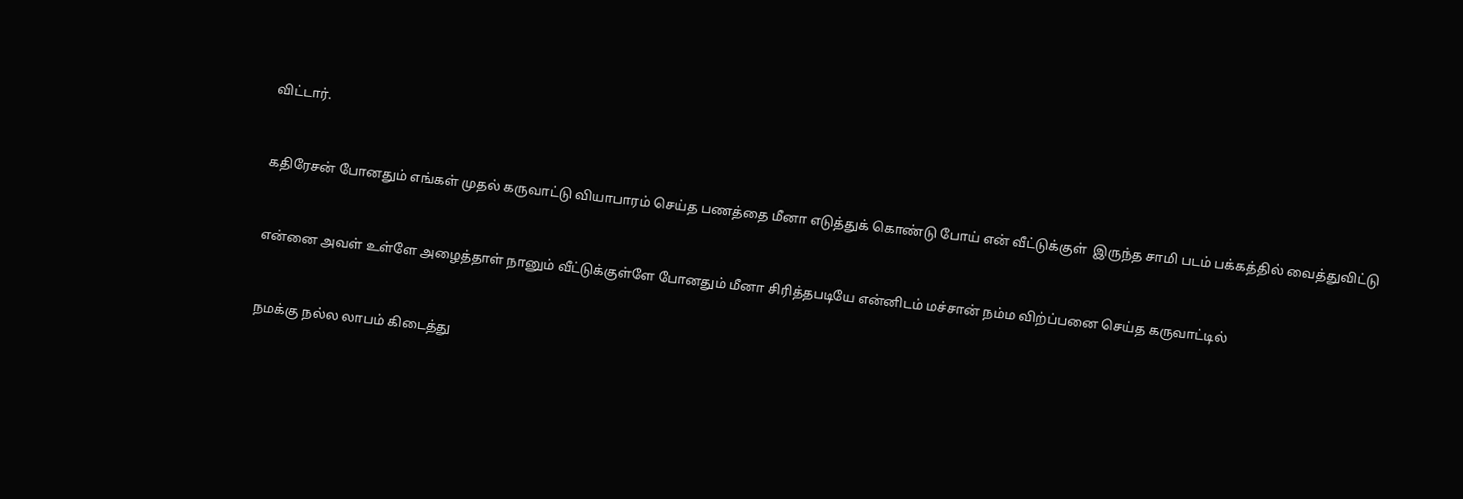விட்டார்.



கதிரேசன் போனதும் எங்கள் முதல் கருவாட்டு வியாபாரம் செய்த பணத்தை மீனா எடுத்துக் கொண்டு போய் என் வீட்டுக்குள்  இருந்த சாமி படம் பக்கத்தில் வைத்துவிட்டு



என்னை அவள் உள்ளே அழைத்தாள் நானும் வீட்டுக்குள்ளே போனதும் மீனா சிரித்தபடியே என்னிடம் மச்சான் நம்ம விற்ப்பனை செய்த கருவாட்டில்



நமக்கு நல்ல லாபம் கிடைத்து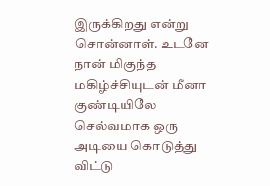இருக்கிறது என்று சொன்னாள். உடனே நான் மிகுந்த மகிழ்ச்சியுடன் மீனா குண்டியிலே செல்வமாக ஒரு அடியை கொடுத்து விட்டு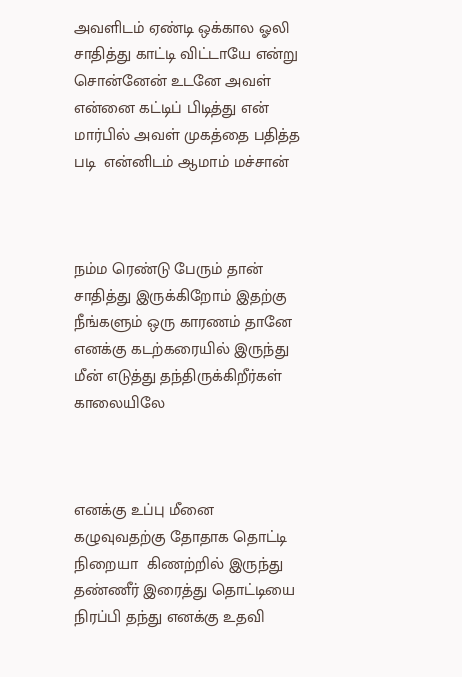அவளிடம் ஏண்டி ஒக்கால ஓலி சாதித்து காட்டி விட்டாயே என்று சொன்னேன் உடனே அவள் என்னை கட்டிப் பிடித்து என் மார்பில் அவள் முகத்தை பதித்த படி  என்னிடம் ஆமாம் மச்சான்



நம்ம ரெண்டு பேரும் தான் சாதித்து இருக்கிறோம் இதற்கு நீங்களும் ஒரு காரணம் தானே எனக்கு கடற்கரையில் இருந்து  மீன் எடுத்து தந்திருக்கிறீர்கள் காலையிலே



எனக்கு உப்பு மீனை கழுவுவதற்கு தோதாக தொட்டி நிறையா  கிணற்றில் இருந்து தண்ணீர் இரைத்து தொட்டியை நிரப்பி தந்து எனக்கு உதவி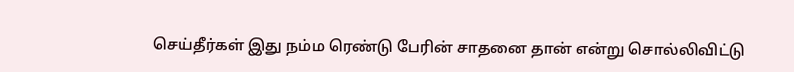செய்தீர்கள் இது நம்ம ரெண்டு பேரின் சாதனை தான் என்று சொல்லிவிட்டு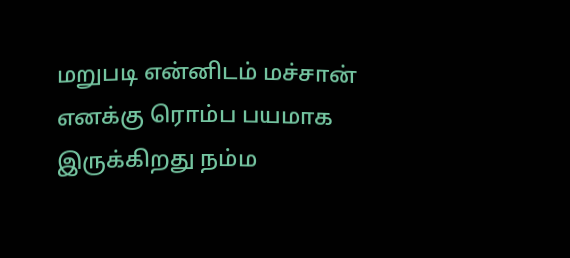மறுபடி என்னிடம் மச்சான் எனக்கு ரொம்ப பயமாக இருக்கிறது நம்ம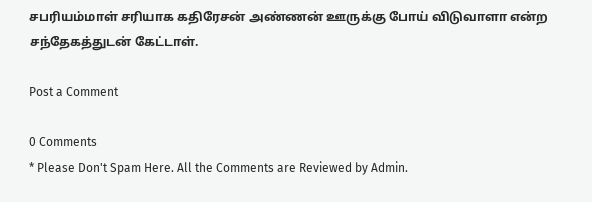சபரியம்மாள் சரியாக கதிரேசன் அண்ணன் ஊருக்கு போய் விடுவாளா என்ற சந்தேகத்துடன் கேட்டாள்.

Post a Comment

0 Comments
* Please Don't Spam Here. All the Comments are Reviewed by Admin.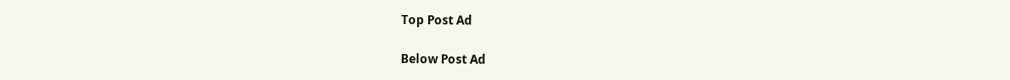Top Post Ad

Below Post Ad